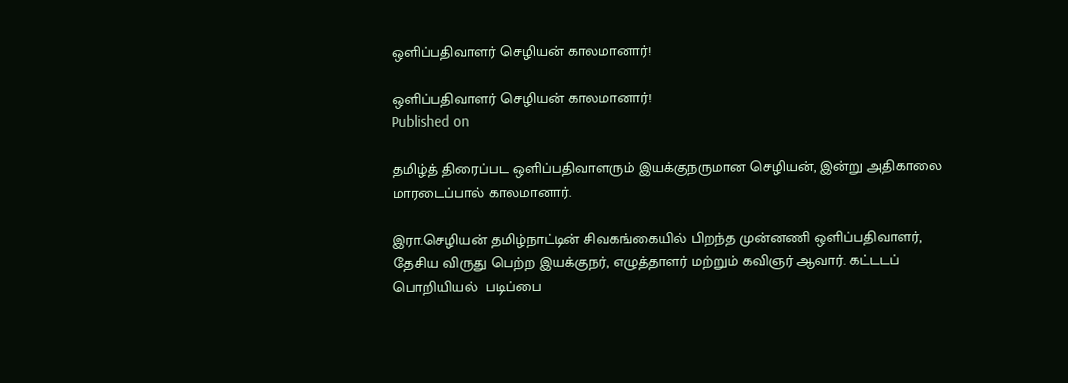ஒளிப்பதிவாளர் செழியன் காலமானார்!

ஒளிப்பதிவாளர் செழியன் காலமானார்!
Published on

தமிழ்த் திரைப்பட ஒளிப்பதிவாளரும் இயக்குநருமான செழியன், இன்று அதிகாலை மாரடைப்பால் காலமானார்.

இரா.செழியன் தமிழ்நாட்டின் சிவகங்கையில் பிறந்த முன்னணி ஒளிப்பதிவாளர், தேசிய விருது பெற்ற இயக்குநர், எழுத்தாளர் மற்றும் கவிஞர் ஆவார். கட்டடப் பொறியியல்  படிப்பை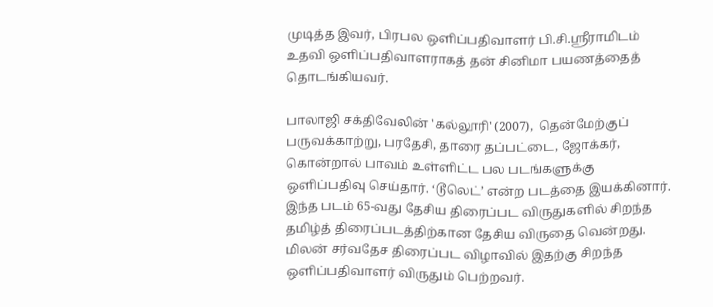முடித்த இவர், பிரபல ஒளிப்பதிவாளர் பி.சி.ஸ்ரீராமிடம் உதவி ஒளிப்பதிவாளராகத் தன் சினிமா பயணத்தைத் தொடங்கியவர்.

பாலாஜி சக்திவேலின் 'கல்லூரி' (2007),  தென்மேற்குப் பருவக்காற்று, பரதேசி, தாரை தப்பட்டை, ஜோக்கர், கொன்றால் பாவம் உள்ளிட்ட பல படங்களுக்கு ஒளிப்பதிவு செய்தார். ‘டூலெட்’ என்ற படத்தை இயக்கினார். இந்த படம் 65-வது தேசிய திரைப்பட விருதுகளில் சிறந்த தமிழ்த் திரைப்படத்திற்கான தேசிய விருதை வென்றது. மிலன் சர்வதேச திரைப்பட விழாவில் இதற்கு சிறந்த ஒளிப்பதிவாளர் விருதும் பெற்றவர்.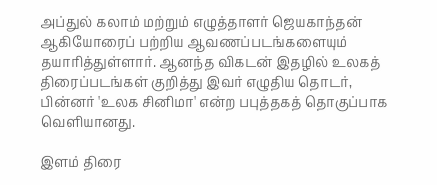அப்துல் கலாம் மற்றும் எழுத்தாளர் ஜெயகாந்தன் ஆகியோரைப் பற்றிய ஆவணப்படங்களையும் தயாரித்துள்ளார். ஆனந்த விகடன் இதழில் உலகத் திரைப்படங்கள் குறித்து இவர் எழுதிய தொடர், பின்னர் 'உலக சினிமா' என்ற பபுத்தகத் தொகுப்பாக வெளியானது.

இளம் திரை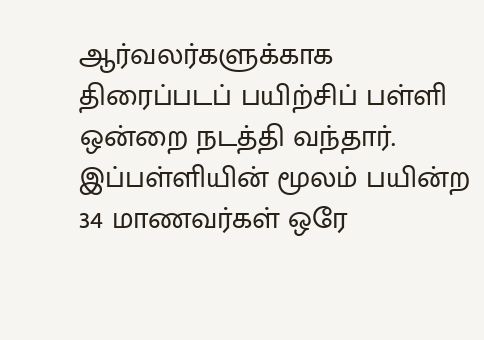ஆர்வலர்களுக்காக திரைப்படப் பயிற்சிப் பள்ளி ஒன்றை நடத்தி வந்தார். இப்பள்ளியின் மூலம் பயின்ற 34 மாணவர்கள் ஒரே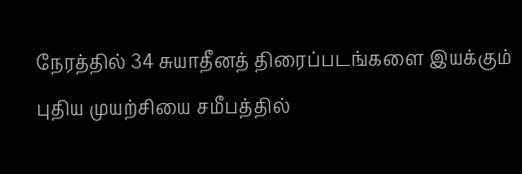நேரத்தில் 34 சுயாதீனத் திரைப்படங்களை இயக்கும் புதிய முயற்சியை சமீபத்தில்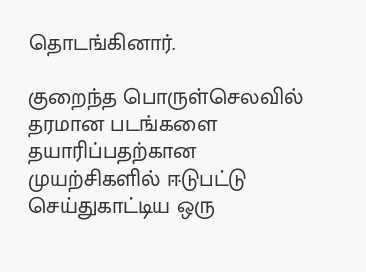தொடங்கினார்.

குறைந்த பொருள்செலவில் தரமான படங்களை தயாரிப்பதற்கான முயற்சிகளில் ஈடுபட்டு செய்துகாட்டிய ஒரு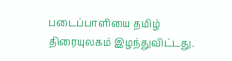படைப்பாளியை தமிழ் திரையுலகம் இழந்துவிட்டது.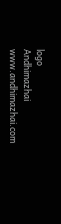logo
Andhimazhai
www.andhimazhai.com